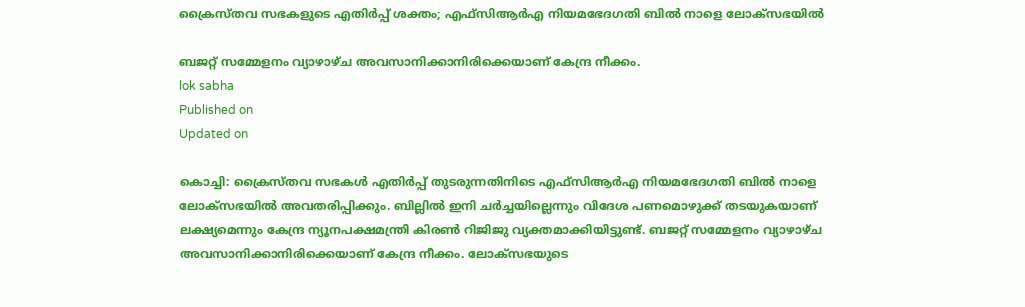ക്രൈസ്‌തവ സഭകളുടെ എതിർപ്പ് ശക്തം; എഫ്‌സിആർഎ നിയമഭേദഗതി ബിൽ നാളെ ലോക്‌സഭയിൽ

ബജറ്റ് സമ്മേളനം വ്യാഴാഴ്ച അവസാനിക്കാനിരിക്കെയാണ് കേന്ദ്ര നീക്കം.
lok sabha
Published on
Updated on

കൊച്ചി: ക്രൈസ്‌തവ സഭകൾ എതിർപ്പ് തുടരുന്നതിനിടെ എഫ്‌സിആർഎ നിയമഭേദഗതി ബിൽ നാളെ ലോക്സഭയിൽ അവതരിപ്പിക്കും. ബില്ലിൽ ഇനി ചർച്ചയില്ലെന്നും വിദേശ പണമൊഴുക്ക് തടയുകയാണ് ലക്ഷ്യമെന്നും കേന്ദ്ര ന്യൂനപക്ഷമന്ത്രി കിരൺ റിജിജു വ്യക്തമാക്കിയിട്ടുണ്ട്. ബജറ്റ് സമ്മേളനം വ്യാഴാഴ്ച അവസാനിക്കാനിരിക്കെയാണ് കേന്ദ്ര നീക്കം. ലോക്‌സഭയുടെ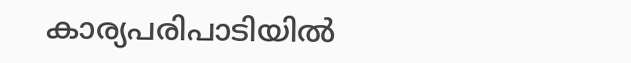കാര്യപരിപാടിയിൽ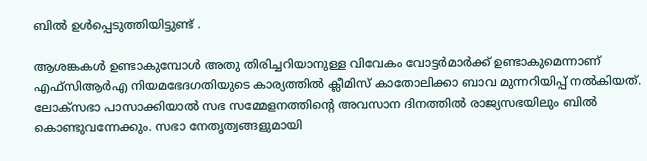ബിൽ ഉൾപ്പെടുത്തിയിട്ടുണ്ട് .

ആശങ്കകൾ ഉണ്ടാകുമ്പോൾ അതു തിരിച്ചറിയാനുള്ള വിവേകം വോട്ടർമാർക്ക് ഉണ്ടാകുമെന്നാണ് എഫ്‌സിആർഎ നിയമഭേദഗതിയുടെ കാര്യത്തിൽ ക്ലീമിസ് കാതോലിക്കാ ബാവ മുന്നറിയിപ്പ് നൽകിയത്. ലോക്സഭാ പാസാക്കിയാൽ സഭ സമ്മേളനത്തിൻ്റെ അവസാന ദിനത്തിൽ രാജ്യസഭയിലും ബിൽ കൊണ്ടുവന്നേക്കും. സഭാ നേതൃത്വങ്ങളുമായി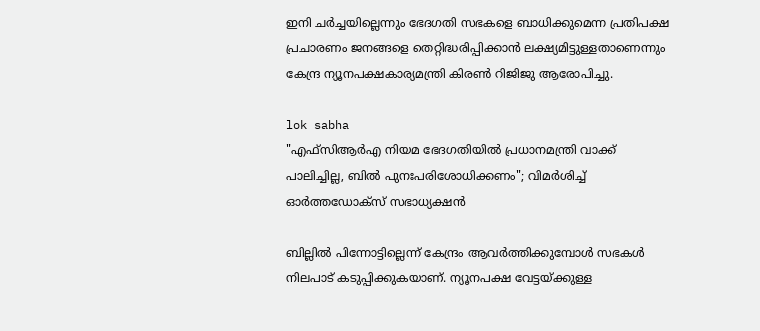ഇനി ചർച്ചയില്ലെന്നും ഭേദഗതി സഭകളെ ബാധിക്കുമെന്ന പ്രതിപക്ഷ പ്രചാരണം ജനങ്ങളെ തെറ്റിദ്ധരിപ്പിക്കാൻ ലക്ഷ്യമിട്ടുള്ളതാണെന്നും കേന്ദ്ര ന്യൂനപക്ഷകാര്യമന്ത്രി കിരൺ റിജിജു ആരോപിച്ചു.

lok sabha
"എഫ്‌സിആർഎ നിയമ ഭേദഗതിയിൽ പ്രധാനമന്ത്രി വാക്ക് പാലിച്ചില്ല, ബിൽ പുനഃപരിശോധിക്കണം"; വിമർശിച്ച് ഓർത്തഡോക്സ് സഭാധ്യക്ഷൻ

ബില്ലിൽ പിന്നോട്ടില്ലെന്ന് കേന്ദ്രം ആവർത്തിക്കുമ്പോൾ സഭകൾ നിലപാട് കടുപ്പിക്കുകയാണ്. ന്യൂനപക്ഷ വേട്ടയ്ക്കുള്ള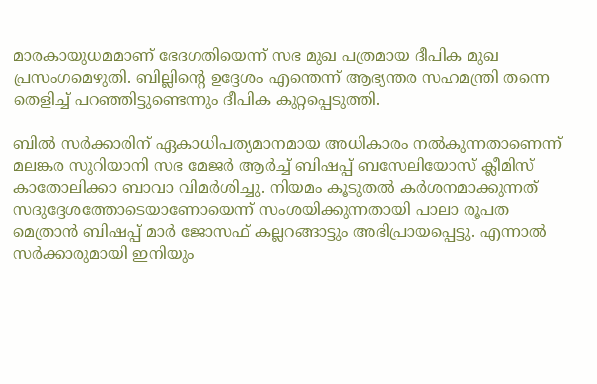മാരകായുധമമാണ് ഭേദഗതിയെന്ന് സഭ മുഖ പത്രമായ ദീപിക മുഖ പ്രസംഗമെഴുതി. ബില്ലിൻ്റെ ഉദ്ദേശം എന്തെന്ന് ആഭ്യന്തര സഹമന്ത്രി തന്നെ തെളിച്ച് പറഞ്ഞിട്ടുണ്ടെന്നും ദീപിക കുറ്റപ്പെടുത്തി.

ബില്‍ സർക്കാരിന് ഏകാധിപത്യമാനമായ അധികാരം നൽകുന്നതാണെന്ന് മലങ്കര സുറിയാനി സഭ മേജർ ആർച്ച് ബിഷപ്പ് ബസേലിയോസ്‌ ക്ലീമിസ് കാതോലിക്കാ ബാവാ വിമർശിച്ചു. നിയമം കൂടുതൽ കർശനമാക്കുന്നത് സദുദ്ദേശത്തോടെയാണോയെന്ന് സംശയിക്കുന്നതായി പാലാ രൂപത മെത്രാൻ ബിഷപ്പ് മാർ ജോസഫ് കല്ലറങ്ങാട്ടും അഭിപ്രായപ്പെട്ടു. എന്നാൽ സർക്കാരുമായി ഇനിയും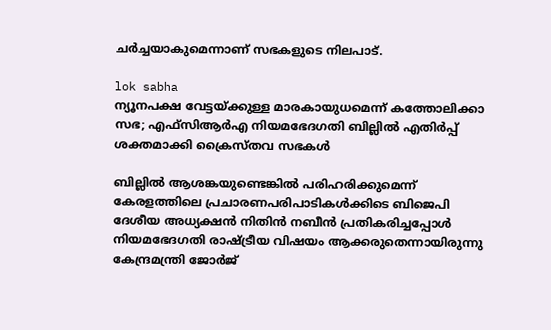ചർച്ചയാകുമെന്നാണ് സഭകളുടെ നിലപാട്.

lok sabha
ന്യൂനപക്ഷ വേട്ടയ്ക്കുള്ള മാരകായുധമെന്ന് കത്തോലിക്കാ സഭ; എഫ്‌സിആർഎ നിയമഭേദഗതി ബില്ലിൽ എതിർപ്പ് ശക്തമാക്കി ക്രൈസ്തവ സഭകൾ

ബില്ലിൽ ആശങ്കയുണ്ടെങ്കില്‍ പരിഹരിക്കുമെന്ന് കേരളത്തിലെ പ്രചാരണപരിപാടികള്‍ക്കിടെ ബിജെപി ദേശീയ അധ്യക്ഷന്‍ നിതിന്‍ നബീന്‍ പ്രതികരിച്ചപ്പോൾ നിയമഭേദഗതി രാഷ്ട്രീയ വിഷയം ആക്കരുതെന്നായിരുന്നു കേന്ദ്രമന്ത്രി ജോർജ്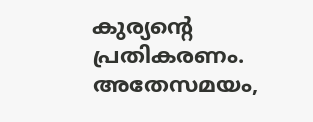കുര്യൻ്റെ പ്രതികരണം. അതേസമയം,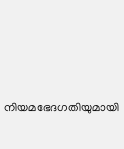നിയമഭേദഗതിയുമായി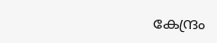കേന്ദ്രം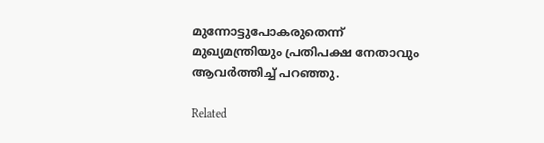മുന്നോട്ടുപോകരുതെന്ന് മുഖ്യമന്ത്രിയും പ്രതിപക്ഷ നേതാവും ആവർത്തിച്ച് പറഞ്ഞു.

Related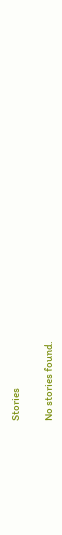Stories

No stories found.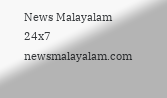News Malayalam 24x7
newsmalayalam.com